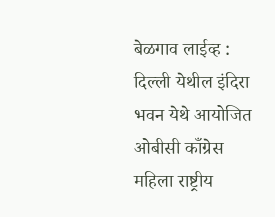बेळगाव लाईव्ह : दिल्ली येथील इंदिरा भवन येथे आयोजित ओबीसी काँग्रेस महिला राष्ट्रीय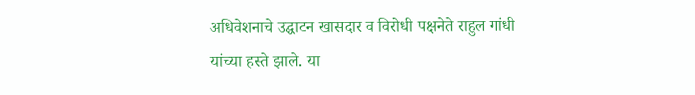अधिवेशनाचे उद्घाटन खासदार व विरोधी पक्षनेते राहुल गांधी यांच्या हस्ते झाले. या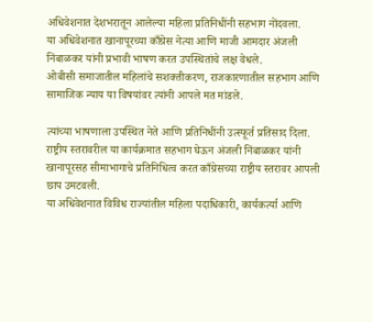अधिवेशनात देशभरातून आलेल्या महिला प्रतिनिधींनी सहभाग नोंदवला.
या अधिवेशनात खानापूरच्या काँग्रेस नेत्या आणि माजी आमदार अंजली निंबाळकर यांनी प्रभावी भाषण करत उपस्थितांचे लक्ष वेधले.
ओबीसी समाजातील महिलांचे सशक्तीकरण, राजकारणातील सहभाग आणि सामाजिक न्याय या विषयांवर त्यांनी आपले मत मांडले.

त्यांच्या भाषणाला उपस्थित नेते आणि प्रतिनिधींनी उत्स्फूर्त प्रतिसाद दिला. राष्ट्रीय स्तरावरील या कार्यक्रमात सहभाग घेऊन अंजली निंबाळकर यांनी खानापूरसह सीमाभागाचे प्रतिनिधित्व करत काँग्रेसच्या राष्ट्रीय स्तरावर आपली छाप उमटवली.
या अधिवेशनात विविध राज्यांतील महिला पदाधिकारी, कार्यकर्त्या आणि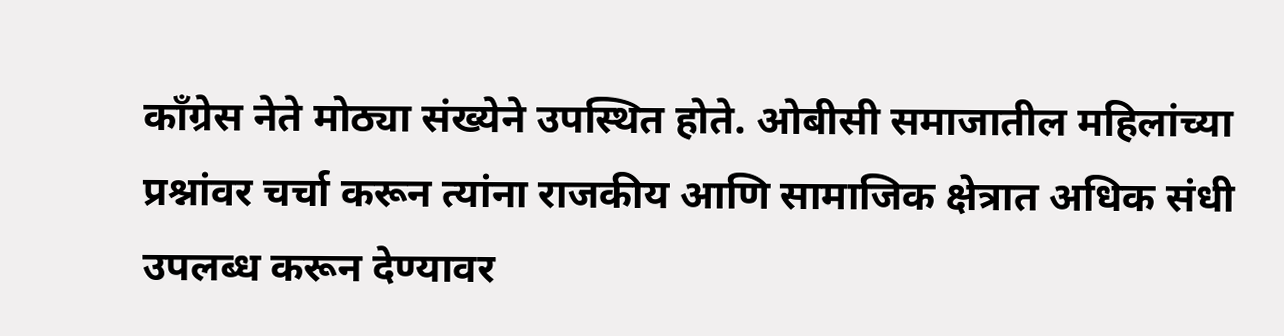काँग्रेस नेते मोठ्या संख्येने उपस्थित होते. ओबीसी समाजातील महिलांच्या प्रश्नांवर चर्चा करून त्यांना राजकीय आणि सामाजिक क्षेत्रात अधिक संधी उपलब्ध करून देण्यावर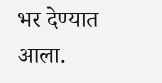भर देण्यात आला.